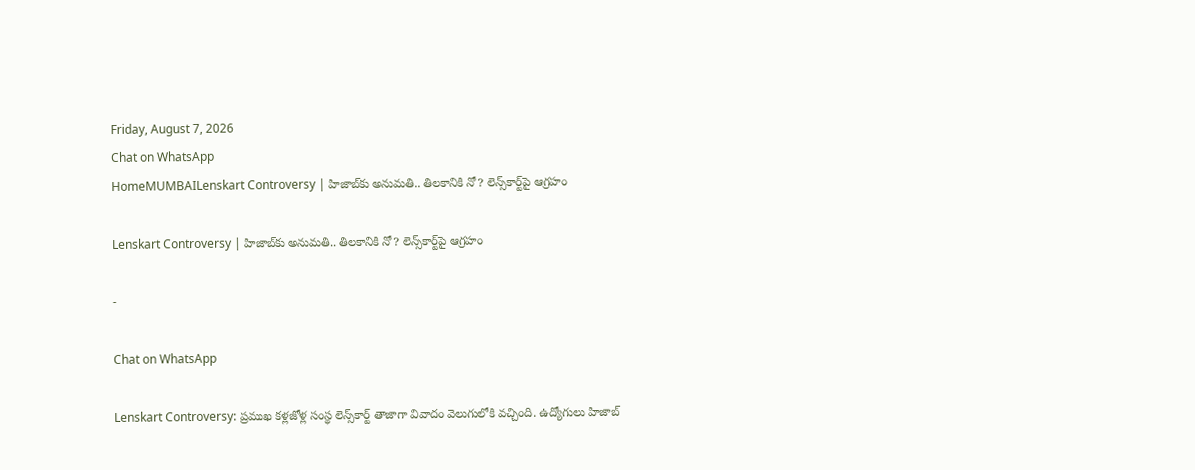Friday, August 7, 2026
Chat on WhatsApp
HomeMUMBAILenskart Controversy | హిజాబ్‌కు అనుమతి.. తిలకానికి నో? లెన్స్‌కార్ట్‌పై ఆగ్రహం

Lenskart Controversy | హిజాబ్‌కు అనుమతి.. తిలకానికి నో? లెన్స్‌కార్ట్‌పై ఆగ్రహం

-

Chat on WhatsApp

Lenskart Controversy: ప్రముఖ కళ్లజోళ్ల సంస్థ లెన్స్‌కార్ట్ తాజాగా వివాదం వెలుగులోకి వచ్చింది. ఉద్యోగులు హిజాబ్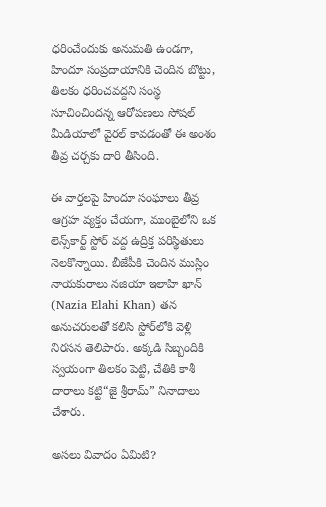ధరించేందుకు అనుమతి ఉండగా, హిందూ సంప్రదాయానికి చెందిన బొట్టు, తిలకం ధరించవద్దని సంస్థ సూచించిందన్న ఆరోపణలు సోషల్ మీడియాలో వైరల్ కావడంతో ఈ అంశం తీవ్ర చర్చకు దారి తీసింది.

ఈ వార్తలపై హిందూ సంఘాలు తీవ్ర ఆగ్రహ వ్యక్తం చేయగా, ముంబైలోని ఒక లెన్స్‌కార్ట్ స్టోర్ వద్ద ఉద్రిక్త పరిస్థితులు నెలకొన్నాయి. బీజేపీకి చెందిన ముస్లిం నాయకురాలు నజియా ఇలాహి ఖాన్ (Nazia Elahi Khan) తన అనుచరులతో కలిసి స్టోర్‌లోకి వెళ్లి నిరసన తెలిపారు. అక్కడి సిబ్బందికి స్వయంగా తిలకం పెట్టి, చేతికి కాశీ దారాలు కట్టి“జై శ్రీరామ్” నినాదాలు చేశారు.

అసలు వివాదం ఏమిటి?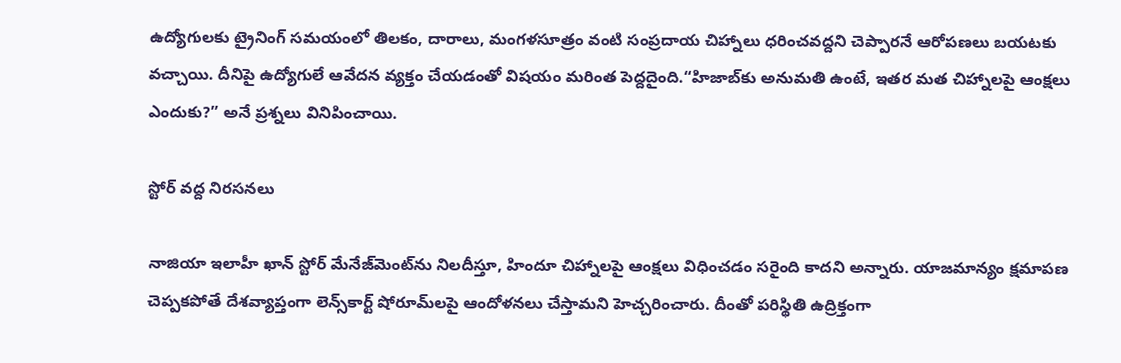ఉద్యోగులకు ట్రైనింగ్ సమయంలో తిలకం, దారాలు, మంగళసూత్రం వంటి సంప్రదాయ చిహ్నాలు ధరించవద్దని చెప్పారనే ఆరోపణలు బయటకు వచ్చాయి. దీనిపై ఉద్యోగులే ఆవేదన వ్యక్తం చేయడంతో విషయం మరింత పెద్దదైంది.“హిజాబ్‌కు అనుమతి ఉంటే, ఇతర మత చిహ్నాలపై ఆంక్షలు ఎందుకు?” అనే ప్రశ్నలు వినిపించాయి.

స్టోర్ వద్ద నిరసనలు

నాజియా ఇలాహీ ఖాన్ స్టోర్ మేనేజ్‌మెంట్‌ను నిలదీస్తూ, హిందూ చిహ్నాలపై ఆంక్షలు విధించడం సరైంది కాదని అన్నారు. యాజమాన్యం క్షమాపణ చెప్పకపోతే దేశవ్యాప్తంగా లెన్స్‌కార్ట్ షోరూమ్‌లపై ఆందోళనలు చేస్తామని హెచ్చరించారు. దీంతో పరిస్థితి ఉద్రిక్తంగా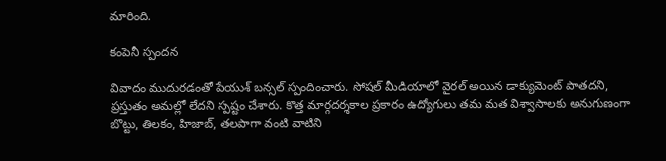మారింది.

కంపెనీ స్పందన

వివాదం ముదురడంతో పేయుశ్ బన్సల్ స్పందించారు. సోషల్ మీడియాలో వైరల్ అయిన డాక్యుమెంట్ పాతదని, ప్రస్తుతం అమల్లో లేదని స్పష్టం చేశారు. కొత్త మార్గదర్శకాల ప్రకారం ఉద్యోగులు తమ మత విశ్వాసాలకు అనుగుణంగా బొట్టు, తిలకం, హిజాబ్, తలపాగా వంటి వాటిని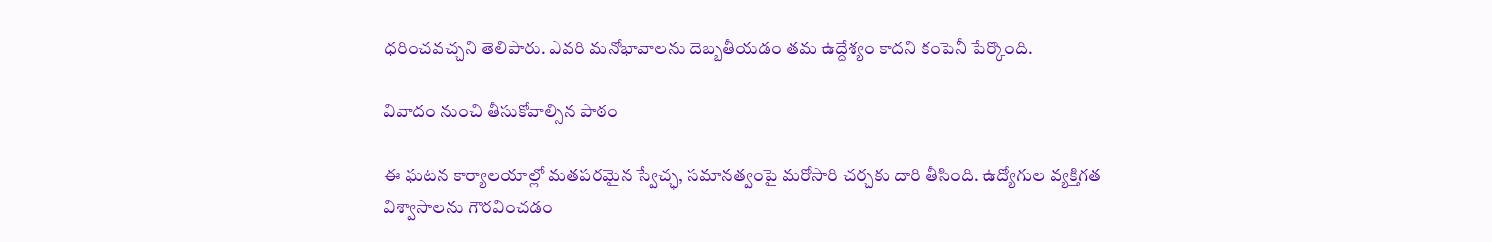ధరించవచ్చని తెలిపారు. ఎవరి మనోభావాలను దెబ్బతీయడం తమ ఉద్దేశ్యం కాదని కంపెనీ పేర్కొంది.

వివాదం నుంచి తీసుకోవాల్సిన పాఠం

ఈ ఘటన కార్యాలయాల్లో మతపరమైన స్వేచ్ఛ, సమానత్వంపై మరోసారి చర్చకు దారి తీసింది. ఉద్యోగుల వ్యక్తిగత విశ్వాసాలను గౌరవించడం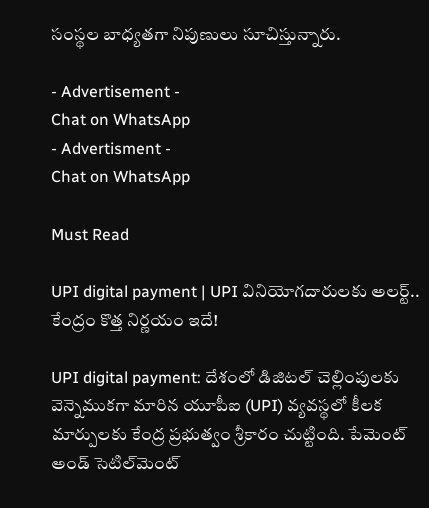సంస్థల బాధ్యతగా నిపుణులు సూచిస్తున్నారు.

- Advertisement -
Chat on WhatsApp
- Advertisment -
Chat on WhatsApp

Must Read

UPI digital payment | UPI వినియోగదారులకు అలర్ట్.. కేంద్రం కొత్త నిర్ణయం ఇదే!

UPI digital payment: దేశంలో డిజిటల్ చెల్లింపులకు వెన్నెముకగా మారిన యూపీఐ (UPI) వ్యవస్థలో కీలక మార్పులకు కేంద్ర ప్రభుత్వం శ్రీకారం చుట్టింది. పేమెంట్ అండ్ సెటిల్‌మెంట్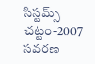సిస్టమ్స్ చట్టం-2007 సవరణ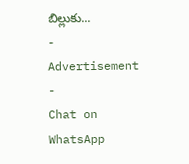బిల్లుకు...
- Advertisement -
Chat on WhatsApp